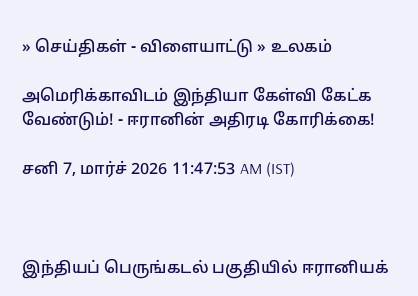» செய்திகள் - விளையாட்டு » உலகம்

அமெரிக்காவிடம் இந்தியா கேள்வி கேட்க வேண்டும்! - ஈரானின் அதிரடி கோரிக்கை!

சனி 7, மார்ச் 2026 11:47:53 AM (IST)



இந்தியப் பெருங்கடல் பகுதியில் ஈரானியக்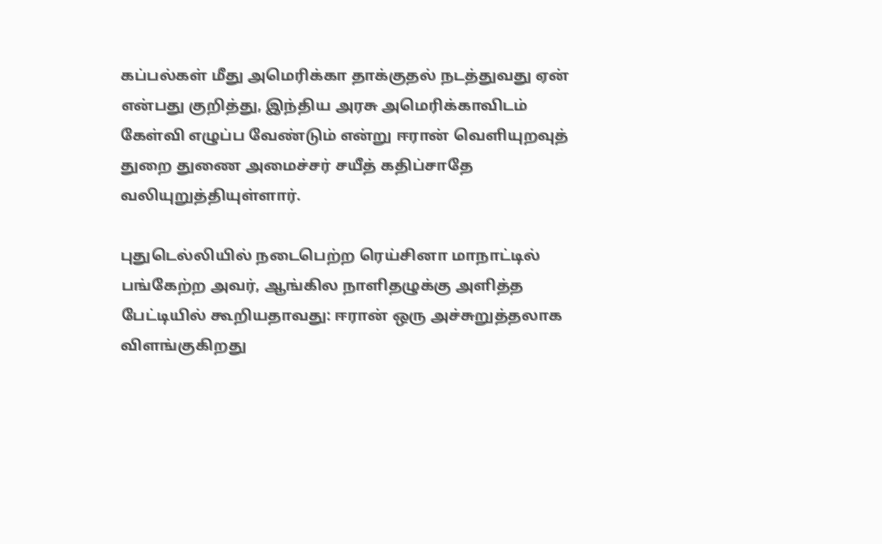கப்பல்கள் மீது அமெரிக்கா தாக்குதல் நடத்துவது ஏன் என்பது குறித்து, இந்திய அரசு அமெரிக்காவிடம் கேள்வி எழுப்ப வேண்டும் என்று ஈரான் வெளியுறவுத் துறை துணை அமைச்சர் சயீத் கதிப்சாதே வலியுறுத்தியுள்ளார்.

புதுடெல்லியில் நடைபெற்ற ரெய்சினா மாநாட்டில் பங்கேற்ற அவர், ஆங்கில நாளிதழுக்கு அளித்த பேட்டியில் கூறியதாவது: ஈரான் ஒரு அச்சுறுத்தலாக விளங்குகிறது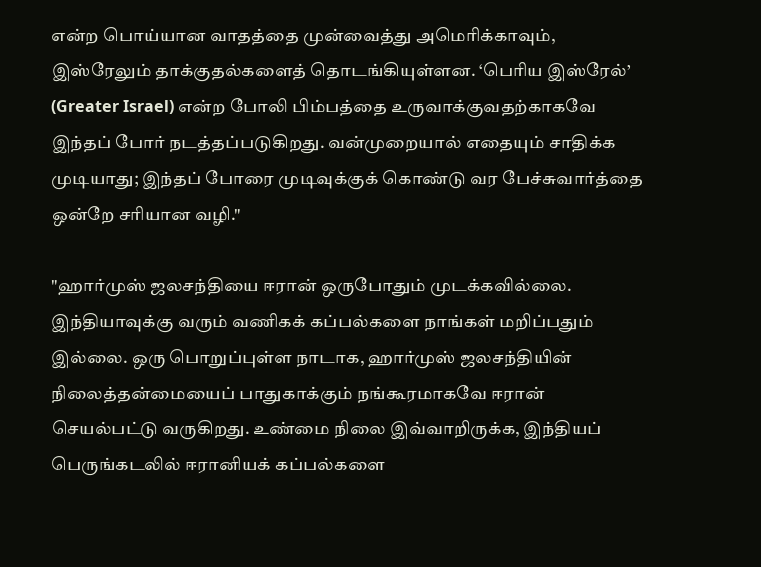என்ற பொய்யான வாதத்தை முன்வைத்து அமெரிக்காவும், இஸ்ரேலும் தாக்குதல்களைத் தொடங்கியுள்ளன. ‘பெரிய இஸ்ரேல்’ (Greater Israel) என்ற போலி பிம்பத்தை உருவாக்குவதற்காகவே இந்தப் போர் நடத்தப்படுகிறது. வன்முறையால் எதையும் சாதிக்க முடியாது; இந்தப் போரை முடிவுக்குக் கொண்டு வர பேச்சுவார்த்தை ஒன்றே சரியான வழி."

"ஹார்முஸ் ஜலசந்தியை ஈரான் ஒருபோதும் முடக்கவில்லை. இந்தியாவுக்கு வரும் வணிகக் கப்பல்களை நாங்கள் மறிப்பதும் இல்லை. ஒரு பொறுப்புள்ள நாடாக, ஹார்முஸ் ஜலசந்தியின் நிலைத்தன்மையைப் பாதுகாக்கும் நங்கூரமாகவே ஈரான் செயல்பட்டு வருகிறது. உண்மை நிலை இவ்வாறிருக்க, இந்தியப் பெருங்கடலில் ஈரானியக் கப்பல்களை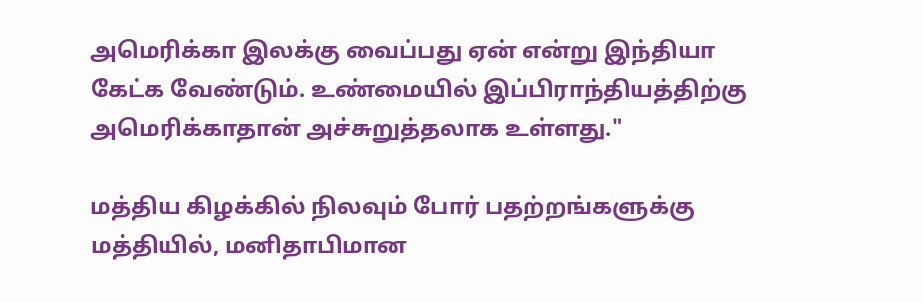அமெரிக்கா இலக்கு வைப்பது ஏன் என்று இந்தியா கேட்க வேண்டும். உண்மையில் இப்பிராந்தியத்திற்கு அமெரிக்காதான் அச்சுறுத்தலாக உள்ளது."

மத்திய கிழக்கில் நிலவும் போர் பதற்றங்களுக்கு மத்தியில், மனிதாபிமான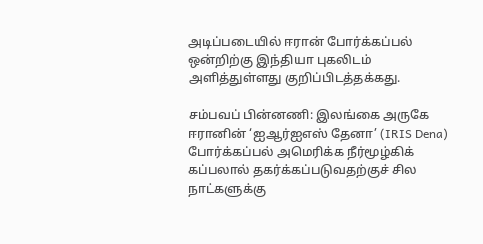அடிப்படையில் ஈரான் போர்க்கப்பல் ஒன்றிற்கு இந்தியா புகலிடம் அளித்துள்ளது குறிப்பிடத்தக்கது.

சம்பவப் பின்னணி: இலங்கை அருகே ஈரானின் ‘ஐஆர்ஐஎஸ் தேனா’ (IRIS Dena) போர்க்கப்பல் அமெரிக்க நீர்மூழ்கிக் கப்பலால் தகர்க்கப்படுவதற்குச் சில நாட்களுக்கு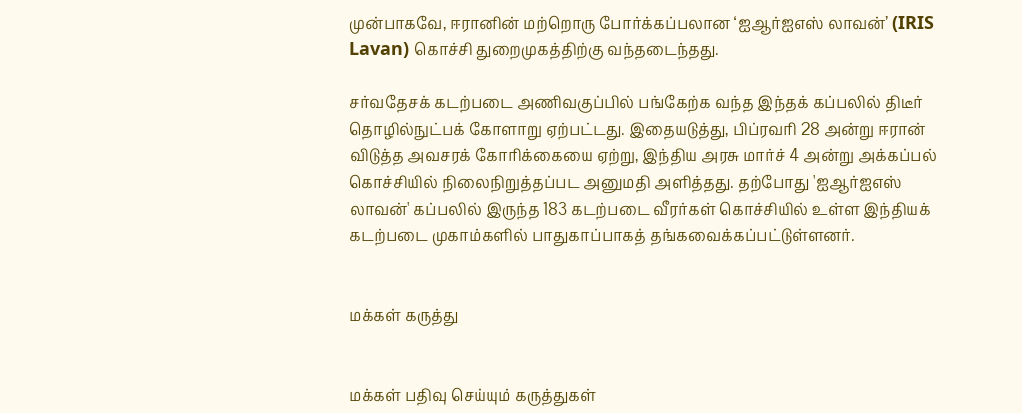முன்பாகவே, ஈரானின் மற்றொரு போர்க்கப்பலான ‘ஐஆர்ஐஎஸ் லாவன்’ (IRIS Lavan) கொச்சி துறைமுகத்திற்கு வந்தடைந்தது.

சர்வதேசக் கடற்படை அணிவகுப்பில் பங்கேற்க வந்த இந்தக் கப்பலில் திடீர் தொழில்நுட்பக் கோளாறு ஏற்பட்டது. இதையடுத்து, பிப்ரவரி 28 அன்று ஈரான் விடுத்த அவசரக் கோரிக்கையை ஏற்று, இந்திய அரசு மார்ச் 4 அன்று அக்கப்பல் கொச்சியில் நிலைநிறுத்தப்பட அனுமதி அளித்தது. தற்போது 'ஐஆர்ஐஎஸ் லாவன்' கப்பலில் இருந்த 183 கடற்படை வீரர்கள் கொச்சியில் உள்ள இந்தியக் கடற்படை முகாம்களில் பாதுகாப்பாகத் தங்கவைக்கப்பட்டுள்ளனர்.


மக்கள் கருத்து


மக்கள் பதிவு செய்யும் கருத்துகள்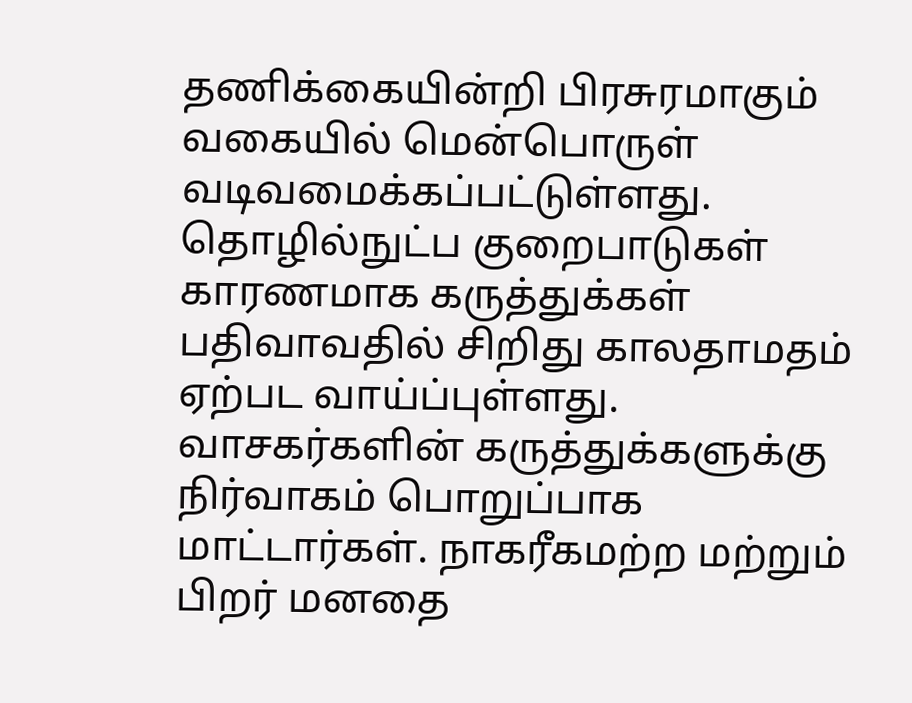தணிக்கையின்றி பிரசுரமாகும் வகையில் மென்பொருள் வடிவமைக்கப்பட்டுள்ளது. தொழில்நுட்ப குறைபாடுகள் காரணமாக கருத்துக்கள் பதிவாவதில் சிறிது காலதாமதம் ஏற்பட வாய்ப்புள்ளது. வாசகர்களின் கருத்துக்களுக்கு நிர்வாகம் பொறுப்பாக மாட்டார்கள். நாகரீகமற்ற மற்றும் பிறர் மனதை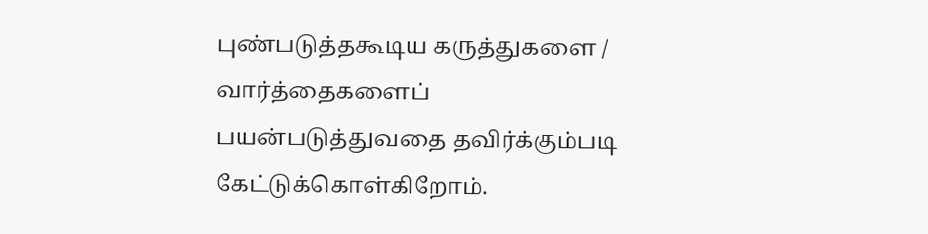புண்படுத்தகூடிய கருத்துகளை / வார்த்தைகளைப் பயன்படுத்துவதை தவிர்க்கும்படி கேட்டுக்கொள்கிறோம்.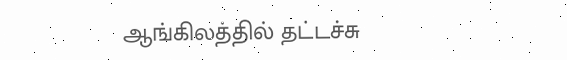ஆங்கிலத்தில் தட்டச்சு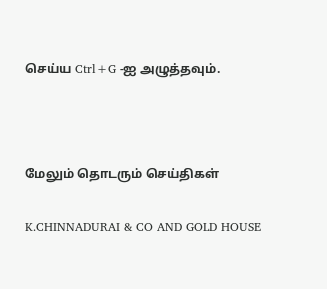செய்ய Ctrl+G -ஐ அழுத்தவும்.



மேலும் தொடரும் செய்திகள்

K.CHINNADURAI & CO AND GOLD HOUSE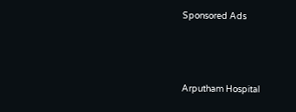Sponsored Ads




Arputham Hospital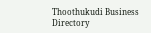Thoothukudi Business Directory